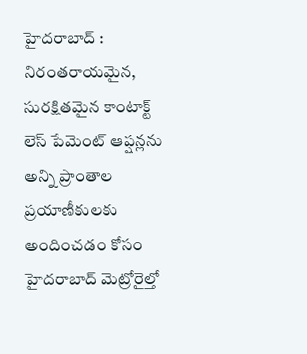హైదరాబాద్ : నిరంతరాయమైన, సురక్షితమైన కాంటాక్ట్ లెస్ పేమెంట్ ఆప్షన్లను అన్ని ప్రాంతాల ప్రయాణీకులకు అందించడం కోసం హైదరాబాద్ మెట్రోరైల్తో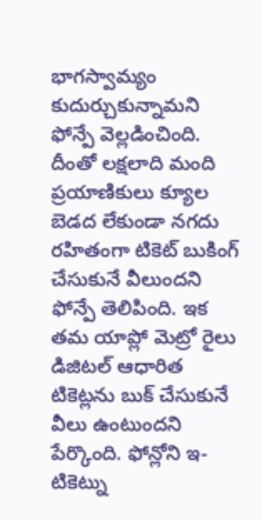భాగస్వామ్యం కుదుర్చుకున్నామని ఫోన్పే వెల్లడించింది. దీంతో లక్షలాది మంది ప్రయాణికులు క్యూల బెడద లేకుండా నగదు రహితంగా టికెట్ బుకింగ్ చేసుకునే వీలుందని ఫోన్పే తెలిపింది. ఇక తమ యాప్లో మెట్రో రైలు డిజిటల్ ఆధారిత టికెట్లను బుక్ చేసుకునే వీలు ఉంటుందని పేర్కొంది. ఫోన్లోని ఇ-టికెట్ను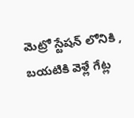మెట్రో స్టేషన్ లోనికి , బయటికి వెళ్లే గేట్ల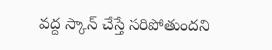వద్ద స్కాన్ చేస్తే సరిపోతుందని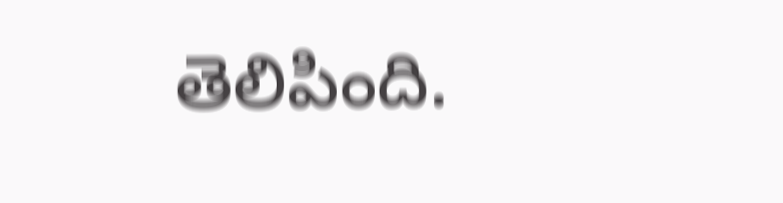తెలిపింది.